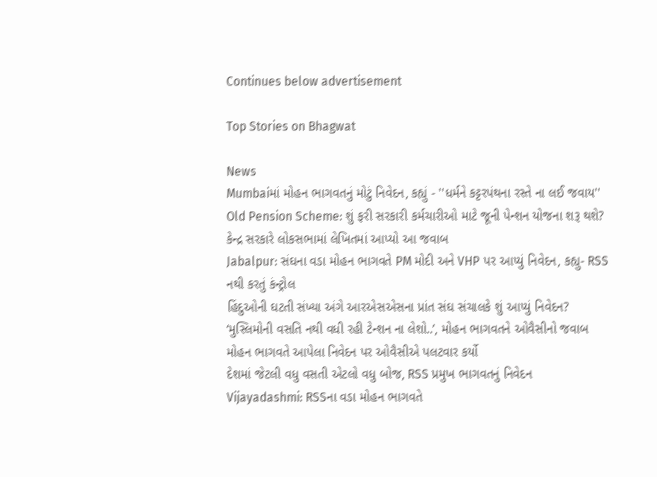Continues below advertisement

Top Stories on Bhagwat

News
Mumbaiમાં મોહન ભાગવતનું મોટું નિવેદન, કહ્યું - ''ધર્મને કટ્ટરપંથના રસ્તે ના લઈ જવાય''
Old Pension Scheme: શું ફરી સરકારી કર્મચારીઓ માટે જૂની પેન્શન યોજના શરૂ થશે? કેન્દ્ર સરકારે લોકસભામાં લેખિતમાં આપ્યો આ જવાબ
Jabalpur: સંઘના વડા મોહન ભાગવતે PM મોદી અને VHP પર આપ્યું નિવેદન, કહ્યુ- RSS નથી કરતું કંન્ટ્રોલ
હિંદુઓની ઘટતી સંખ્યા અંગે આરએસએસના પ્રાંત સંઘ સંચાલકે શું આપ્યું નિવેદન?
‘મુસ્લિમોની વસતિ નથી વધી રહી ટેન્શન ના લેશો..’, મોહન ભાગવતને ઓવૈસીનો જવાબ
મોહન ભાગવતે આપેલા નિવેદન પર ઓવૈસીએ પલટવાર કર્યો
દેશમાં જેટલી વધુ વસતી એટલો વધુ બોજ, RSS પ્રમુખ ભાગવતનું નિવેદન
Vijayadashmi: RSSના વડા મોહન ભાગવતે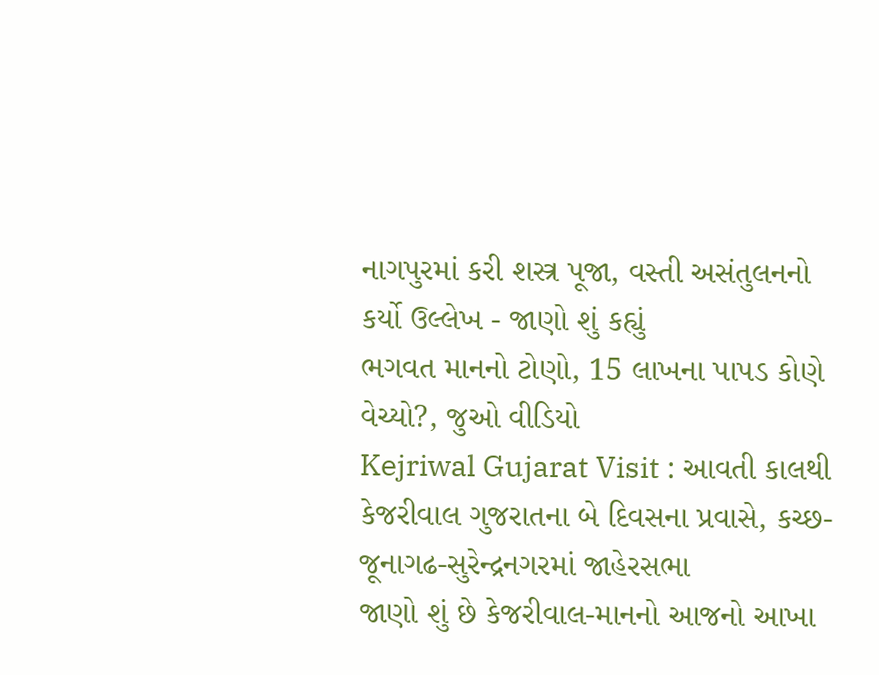નાગપુરમાં કરી શસ્ત્ર પૂજા, વસ્તી અસંતુલનનો કર્યો ઉલ્લેખ - જાણો શું કહ્યું
ભગવત માનનો ટોણો, 15 લાખના પાપડ કોણે વેચ્યો?, જુઓ વીડિયો
Kejriwal Gujarat Visit : આવતી કાલથી કેજરીવાલ ગુજરાતના બે દિવસના પ્રવાસે, કચ્છ-જૂનાગઢ-સુરેન્દ્રનગરમાં જાહેરસભા
જાણો શું છે કેજરીવાલ-માનનો આજનો આખા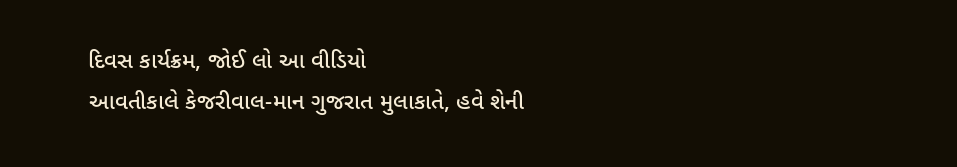દિવસ કાર્યક્રમ, જોઈ લો આ વીડિયો
આવતીકાલે કેજરીવાલ-માન ગુજરાત મુલાકાતે, હવે શેની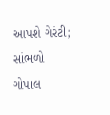આપશે ગેરંટી; સાંભળો ગોપાલ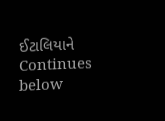ઈટાલિયાને
Continues below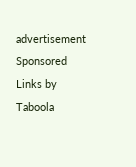advertisement
Sponsored Links by Taboola